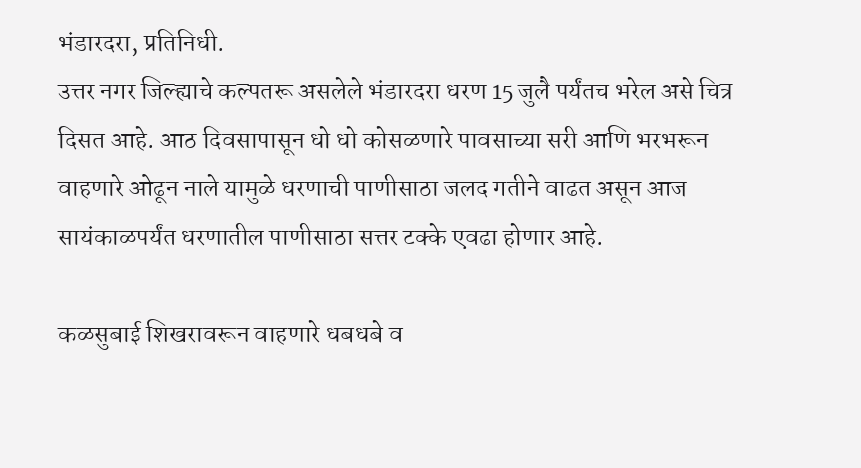भंडारदरा, प्रतिनिधी.
उत्तर नगर जिल्ह्याचे कल्पतरू असलेले भंडारदरा धरण 15 जुलै पर्यंतच भरेल असे चित्र दिसत आहे. आठ दिवसापासून धो धो कोसळणारे पावसाच्या सरी आणि भरभरून वाहणारे ओढून नाले यामुळे धरणाची पाणीसाठा जलद गतीने वाढत असून आज सायंकाळपर्यंत धरणातील पाणीसाठा सत्तर टक्के एवढा होणार आहे.

कळसुबाई शिखरावरून वाहणारे धबधबे व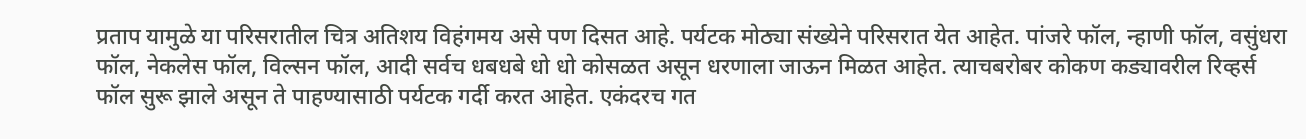प्रताप यामुळे या परिसरातील चित्र अतिशय विहंगमय असे पण दिसत आहे. पर्यटक मोठ्या संख्येने परिसरात येत आहेत. पांजरे फॉल, न्हाणी फॉल, वसुंधरा फॉल, नेकलेस फॉल, विल्सन फॉल, आदी सर्वच धबधबे धो धो कोसळत असून धरणाला जाऊन मिळत आहेत. त्याचबरोबर कोकण कड्यावरील रिव्हर्स फॉल सुरू झाले असून ते पाहण्यासाठी पर्यटक गर्दी करत आहेत. एकंदरच गत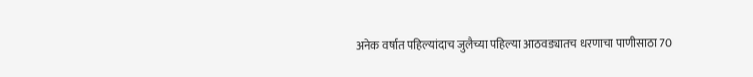अनेक वर्षात पहिल्यांदाच जुलैच्या पहिल्या आठवड्यातच धरणाचा पाणीसाठा 70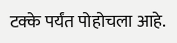टक्के पर्यंत पोहोचला आहे.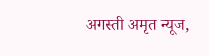अगस्ती अमृत न्यूज,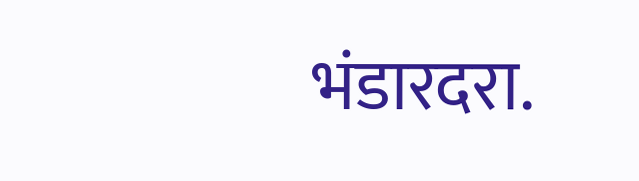भंडारदरा.